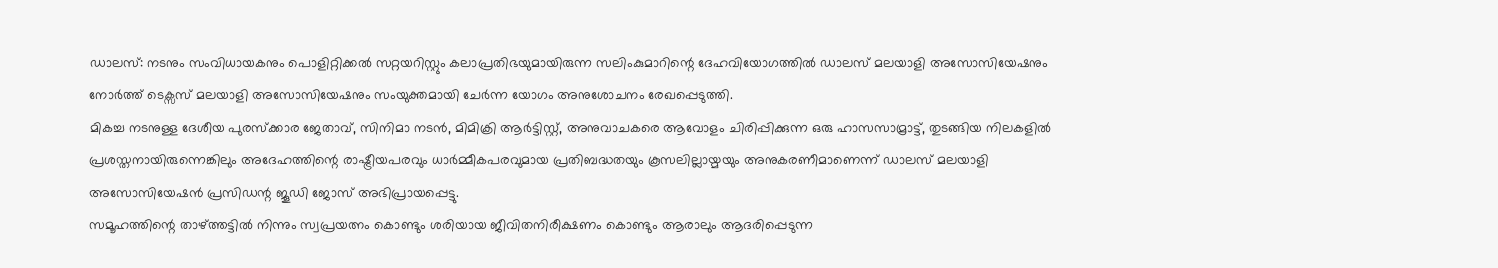ഡാലസ്: നടനും സംവിധായകനും പൊളിറ്റിക്കൽ സറ്റയറിസ്റ്റും കലാപ്രതിഭയുമായിരുന്ന സലിംകുമാറിന്റെ ദേഹവിയോഗത്തിൽ ഡാലസ് മലയാളി അസോസിയേഷനും നോർത്ത് ടെക്സസ് മലയാളി അസോസിയേഷനും സംയുക്തമായി ചേർന്ന യോഗം അനുശോചനം രേഖപ്പെടുത്തി.
മികച്ച നടനുള്ള ദേശീയ പുരസ്ക്കാര ജേതാവ്, സിനിമാ നടൻ, മിമിക്രി ആർട്ടിസ്റ്റ്, അനുവാചകരെ ആവോളം ചിരിപ്പിക്കുന്ന ഒരു ഹാസസാമ്രാട്ട്, തുടങ്ങിയ നിലകളിൽ പ്രശസ്തനായിരുന്നെങ്കിലും അദേഹത്തിന്റെ രാഷ്ട്രീയപരവും ധാർമ്മീകപരവുമായ പ്രതിബദ്ധതയും കൂസലില്ലായ്മയും അനുകരണീമാണെന്ന് ഡാലസ് മലയാളി അസോസിയേഷൻ പ്രസിഡന്റ ജൂഡി ജോസ് അഭിപ്രായപ്പെട്ടു.
സമൂഹത്തിന്റെ താഴ്ത്തട്ടിൽ നിന്നും സ്വപ്രയത്നം കൊണ്ടും ശരിയായ ജീവിതനിരീക്ഷണം കൊണ്ടും ആരാലും ആദരിപ്പെടുന്ന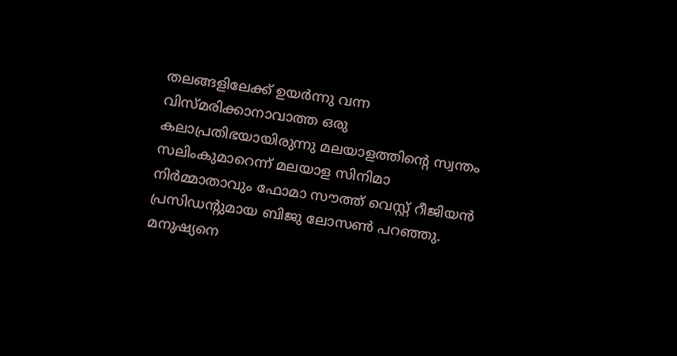തലങ്ങളിലേക്ക് ഉയർന്നു വന്ന വിസ്മരിക്കാനാവാത്ത ഒരു കലാപ്രതിഭയായിരുന്നു മലയാളത്തിന്റെ സ്വന്തം സലിംകുമാറെന്ന് മലയാള സിനിമാ നിർമ്മാതാവും ഫോമാ സൗത്ത് വെസ്റ്റ് റീജിയൻ പ്രസിഡന്റുമായ ബിജു ലോസൺ പറഞ്ഞു.
മനുഷ്യനെ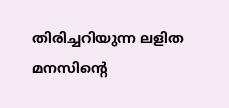തിരിച്ചറിയുന്ന ലളിത മനസിന്റെ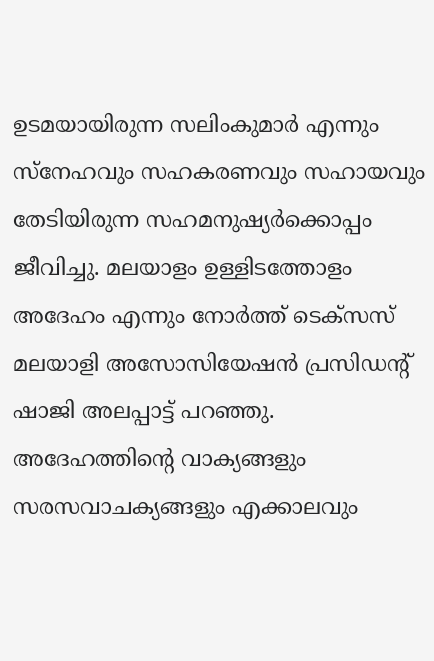ഉടമയായിരുന്ന സലിംകുമാർ എന്നും സ്നേഹവും സഹകരണവും സഹായവും തേടിയിരുന്ന സഹമനുഷ്യർക്കൊപ്പം ജീവിച്ചു. മലയാളം ഉള്ളിടത്തോളം അദേഹം എന്നും നോർത്ത് ടെക്സസ് മലയാളി അസോസിയേഷൻ പ്രസിഡന്റ് ഷാജി അലപ്പാട്ട് പറഞ്ഞു. അദേഹത്തിന്റെ വാക്യങ്ങളും സരസവാചക്യങ്ങളും എക്കാലവും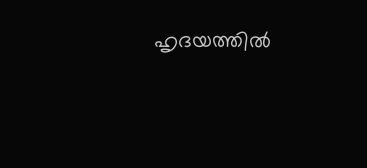ഹൃദയത്തിൽ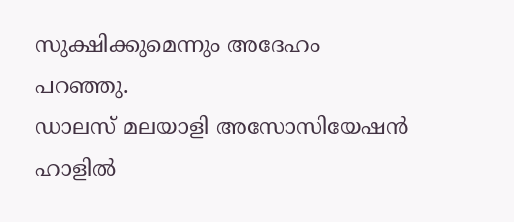സുക്ഷിക്കുമെന്നും അദേഹം പറഞ്ഞു.
ഡാലസ് മലയാളി അസോസിയേഷൻ ഹാളിൽ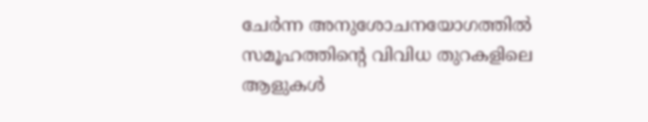ചേർന്ന അനുശോചനയോഗത്തിൽ സമൂഹത്തിന്റെ വിവിധ തുറകളിലെ ആളുകൾ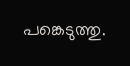പങ്കെടുത്തു.